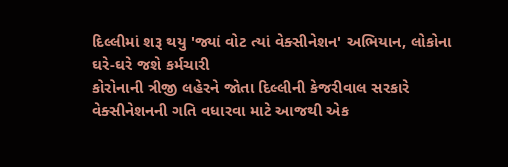દિલ્લીમાં શરૂ થયુ 'જ્યાં વોટ ત્યાં વેક્સીનેશન' અભિયાન, લોકોના ઘરે-ઘરે જશે કર્મચારી
કોરોનાની ત્રીજી લહેરને જોતા દિલ્લીની કેજરીવાલ સરકારે વેક્સીનેશનની ગતિ વધારવા માટે આજથી એક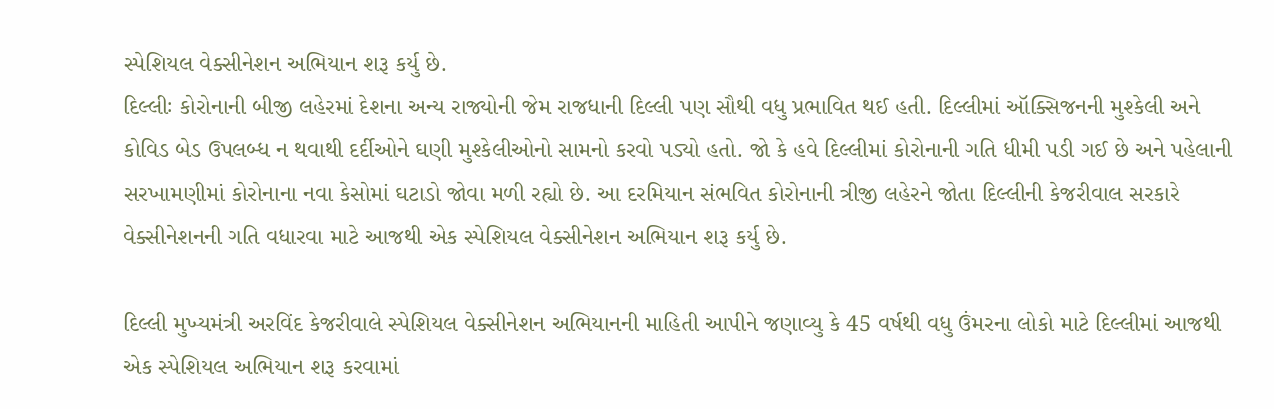સ્પેશિયલ વેક્સીનેશન અભિયાન શરૂ કર્યુ છે.
દિલ્લીઃ કોરોનાની બીજી લહેરમાં દેશના અન્ય રાજ્યોની જેમ રાજધાની દિલ્લી પણ સૌથી વધુ પ્રભાવિત થઈ હતી. દિલ્લીમાં ઑક્સિજનની મુશ્કેલી અને કોવિડ બેડ ઉપલબ્ધ ન થવાથી દર્દીઓને ઘણી મુશ્કેલીઓનો સામનો કરવો પડ્યો હતો. જો કે હવે દિલ્લીમાં કોરોનાની ગતિ ધીમી પડી ગઈ છે અને પહેલાની સરખામણીમાં કોરોનાના નવા કેસોમાં ઘટાડો જોવા મળી રહ્યો છે. આ દરમિયાન સંભવિત કોરોનાની ત્રીજી લહેરને જોતા દિલ્લીની કેજરીવાલ સરકારે વેક્સીનેશનની ગતિ વધારવા માટે આજથી એક સ્પેશિયલ વેક્સીનેશન અભિયાન શરૂ કર્યુ છે.

દિલ્લી મુખ્યમંત્રી અરવિંદ કેજરીવાલે સ્પેશિયલ વેક્સીનેશન અભિયાનની માહિતી આપીને જણાવ્યુ કે 45 વર્ષથી વધુ ઉંમરના લોકો માટે દિલ્લીમાં આજથી એક સ્પેશિયલ અભિયાન શરૂ કરવામાં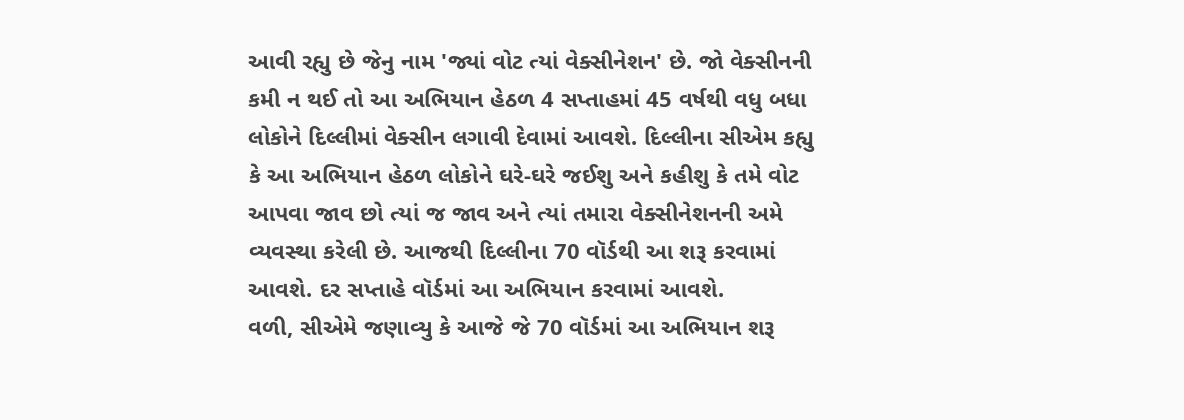આવી રહ્યુ છે જેનુ નામ 'જ્યાં વોટ ત્યાં વેક્સીનેશન' છે. જો વેક્સીનની કમી ન થઈ તો આ અભિયાન હેઠળ 4 સપ્તાહમાં 45 વર્ષથી વધુ બધા લોકોને દિલ્લીમાં વેક્સીન લગાવી દેવામાં આવશે. દિલ્લીના સીએમ કહ્યુ કે આ અભિયાન હેઠળ લોકોને ઘરે-ઘરે જઈશુ અને કહીશુ કે તમે વોટ આપવા જાવ છો ત્યાં જ જાવ અને ત્યાં તમારા વેક્સીનેશનની અમે વ્યવસ્થા કરેલી છે. આજથી દિલ્લીના 70 વૉર્ડથી આ શરૂ કરવામાં આવશે. દર સપ્તાહે વૉર્ડમાં આ અભિયાન કરવામાં આવશે.
વળી, સીએમે જણાવ્યુ કે આજે જે 70 વૉર્ડમાં આ અભિયાન શરૂ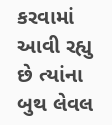કરવામાં આવી રહ્યુ છે ત્યાંના બુથ લેવલ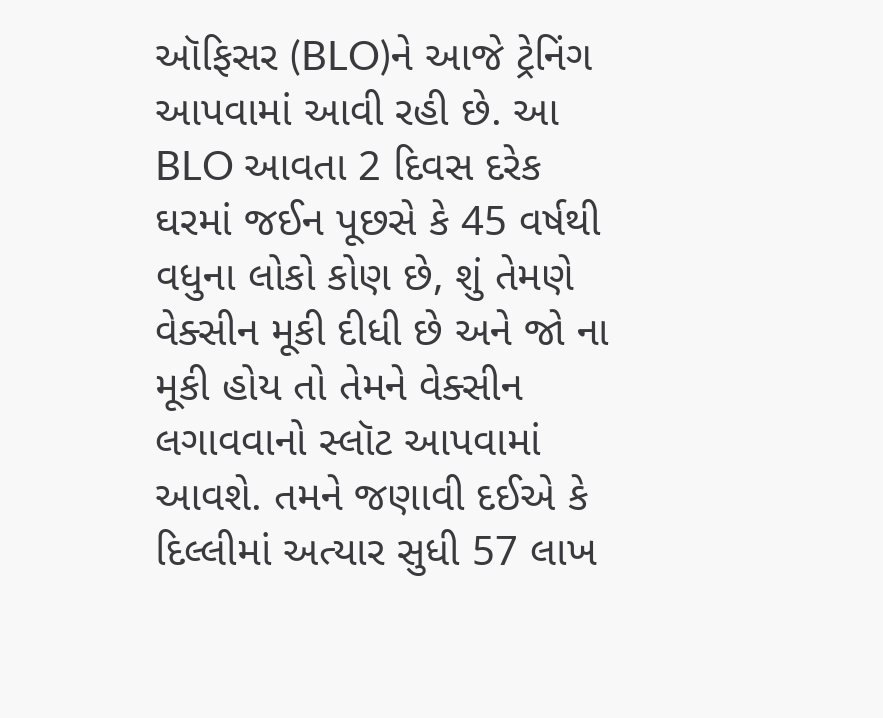ઑફિસર (BLO)ને આજે ટ્રેનિંગ આપવામાં આવી રહી છે. આ BLO આવતા 2 દિવસ દરેક ઘરમાં જઈન પૂછસે કે 45 વર્ષથી વધુના લોકો કોણ છે, શું તેમણે વેક્સીન મૂકી દીધી છે અને જો ના મૂકી હોય તો તેમને વેક્સીન લગાવવાનો સ્લૉટ આપવામાં આવશે. તમને જણાવી દઈએ કે દિલ્લીમાં અત્યાર સુધી 57 લાખ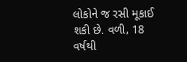લોકોને જ રસી મૂકાઈ શકી છે. વળી, 18 વર્ષથી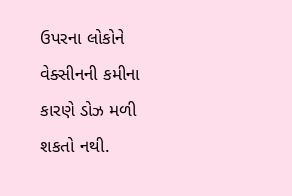ઉપરના લોકોને વેક્સીનની કમીના કારણે ડોઝ મળી શકતો નથી.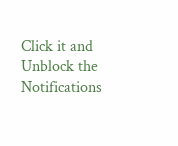Click it and Unblock the Notifications